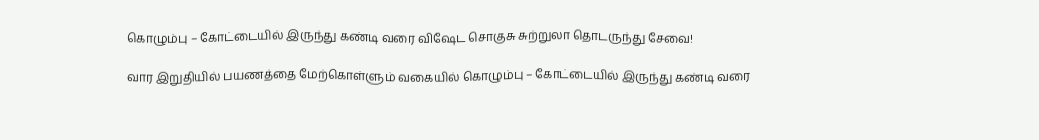கொழும்பு – கோட்டையில் இருந்து கண்டி வரை விஷேட சொகுசு சுற்றுலா தொடருந்து சேவை!

வார இறுதியில் பயணத்தை மேற்கொள்ளும் வகையில் கொழும்பு – கோட்டையில் இருந்து கண்டி வரை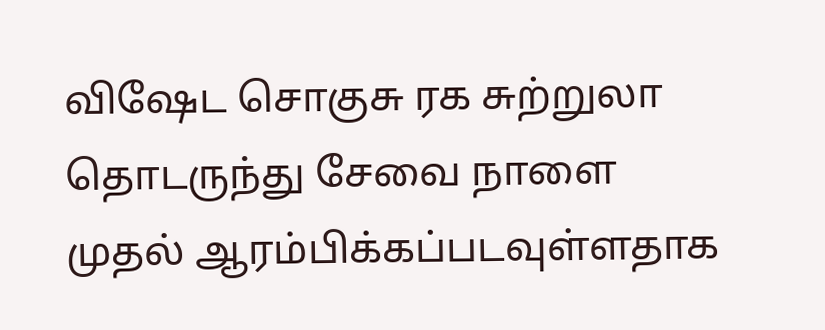விஷேட சொகுசு ரக சுற்றுலா தொடருந்து சேவை நாளை முதல் ஆரம்பிக்கப்படவுள்ளதாக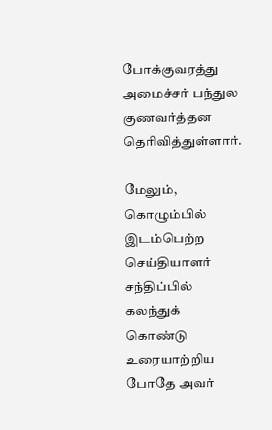போக்குவரத்து அமைச்சர் பந்துல குணவர்த்தன தெரிவித்துள்ளார்.

மேலும், கொழும்பில் இடம்பெற்ற செய்தியாளர் சந்திப்பில் கலந்துக் கொண்டு உரையாற்றிய போதே அவர்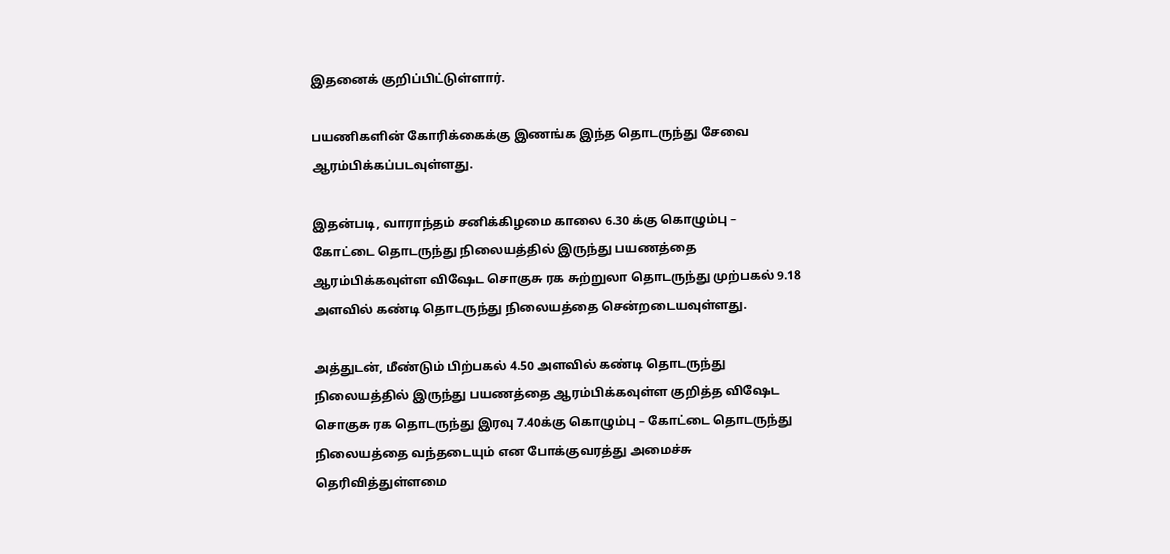இதனைக் குறிப்பிட்டுள்ளார்.

பயணிகளின் கோரிக்கைக்கு இணங்க இந்த தொடருந்து சேவை ஆரம்பிக்கப்படவுள்ளது.

இதன்படி, வாராந்தம் சனிக்கிழமை காலை 6.30 க்கு கொழும்பு – கோட்டை தொடருந்து நிலையத்தில் இருந்து பயணத்தை ஆரம்பிக்கவுள்ள விஷேட சொகுசு ரக சுற்றுலா தொடருந்து முற்பகல் 9.18 அளவில் கண்டி தொடருந்து நிலையத்தை சென்றடையவுள்ளது.

அத்துடன், மீண்டும் பிற்பகல் 4.50 அளவில் கண்டி தொடருந்து நிலையத்தில் இருந்து பயணத்தை ஆரம்பிக்கவுள்ள குறித்த விஷேட சொகுசு ரக தொடருந்து இரவு 7.40க்கு கொழும்பு – கோட்டை தொடருந்து நிலையத்தை வந்தடையும் என போக்குவரத்து அமைச்சு தெரிவித்துள்ளமை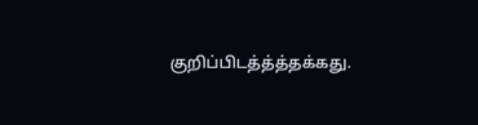குறிப்பிடத்த்த்தக்கது.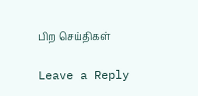பிற செய்திகள்

Leave a Reply